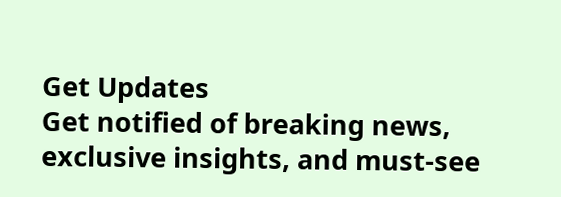Get Updates
Get notified of breaking news, exclusive insights, and must-see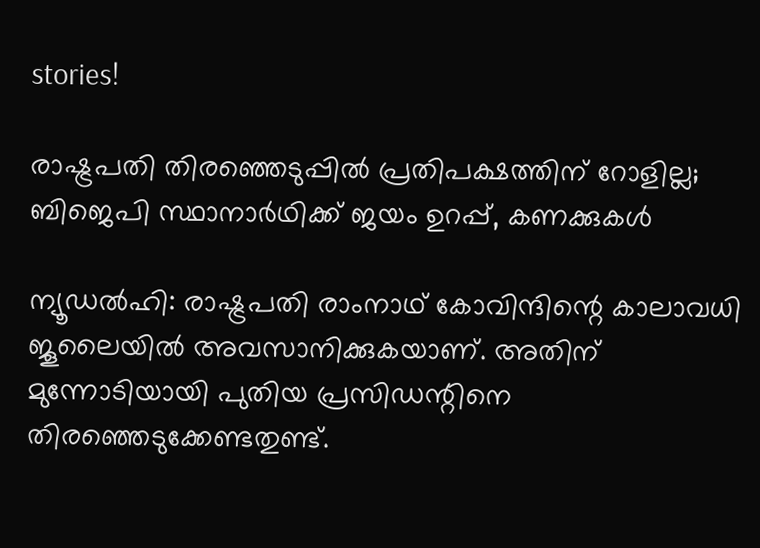stories!

രാഷ്ട്രപതി തിരഞ്ഞെടുപ്പില്‍ പ്രതിപക്ഷത്തിന് റോളില്ല; ബിജെപി സ്ഥാനാര്‍ഥിക്ക് ജയം ഉറപ്പ്, കണക്കുകള്‍

ന്യൂഡല്‍ഹി: രാഷ്ട്രപതി രാംനാഥ് കോവിന്ദിന്റെ കാലാവധി ജൂലൈയില്‍ അവസാനിക്കുകയാണ്. അതിന് മുന്നോടിയായി പുതിയ പ്രസിഡന്റിനെ തിരഞ്ഞെടുക്കേണ്ടതുണ്ട്.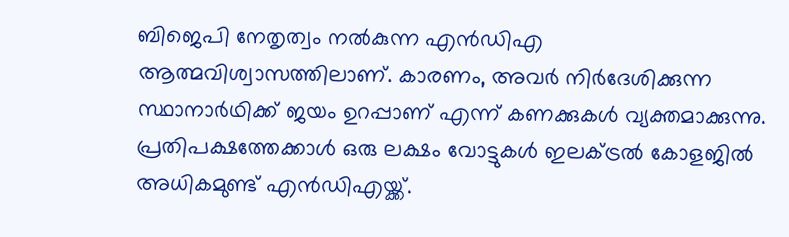ബിജെപി നേതൃത്വം നല്‍കുന്ന എന്‍ഡിഎ ആത്മവിശ്വാസത്തിലാണ്. കാരണം, അവര്‍ നിര്‍ദേശിക്കുന്ന സ്ഥാനാര്‍ഥിക്ക് ജയം ഉറപ്പാണ് എന്ന് കണക്കുകള്‍ വ്യക്തമാക്കുന്നു. പ്രതിപക്ഷത്തേക്കാള്‍ ഒരു ലക്ഷം വോട്ടുകള്‍ ഇലക്ട്രല്‍ കോളജില്‍ അധികമുണ്ട് എന്‍ഡിഎയ്ക്ക്.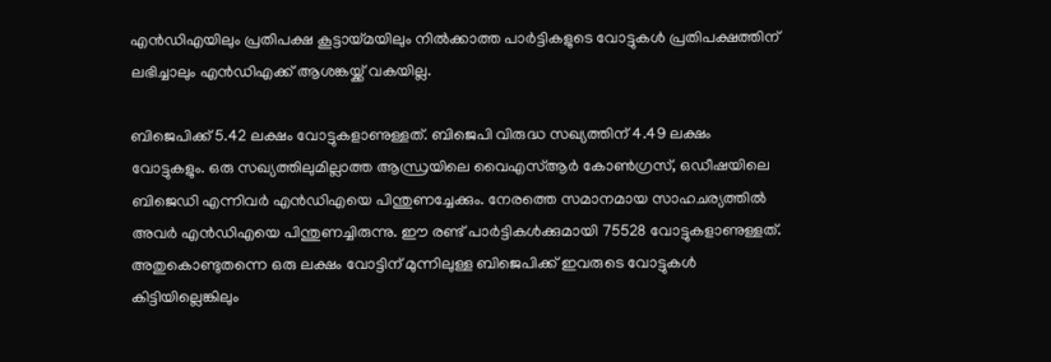എന്‍ഡിഎയിലും പ്രതിപക്ഷ കൂട്ടായ്മയിലും നില്‍ക്കാത്ത പാര്‍ട്ടികളുടെ വോട്ടുകള്‍ പ്രതിപക്ഷത്തിന് ലഭിച്ചാലും എന്‍ഡിഎക്ക് ആശങ്കയ്ക്ക് വകയില്ല.

ബിജെപിക്ക് 5.42 ലക്ഷം വോട്ടുകളാണുള്ളത്. ബിജെപി വിരുദ്ധ സഖ്യത്തിന് 4.49 ലക്ഷം വോട്ടുകളും. ഒരു സഖ്യത്തിലുമില്ലാത്ത ആന്ധ്രയിലെ വൈഎസ്ആര്‍ കോണ്‍ഗ്രസ്, ഒഡീഷയിലെ ബിജെഡി എന്നിവര്‍ എന്‍ഡിഎയെ പിന്തുണച്ചേക്കും. നേരത്തെ സമാനമായ സാഹചര്യത്തില്‍ അവര്‍ എന്‍ഡിഎയെ പിന്തുണച്ചിരുന്നു. ഈ രണ്ട് പാര്‍ട്ടികള്‍ക്കുമായി 75528 വോട്ടുകളാണുള്ളത്. അതുകൊണ്ടുതന്നെ ഒരു ലക്ഷം വോട്ടിന് മുന്നിലുള്ള ബിജെപിക്ക് ഇവരുടെ വോട്ടുകള്‍ കിട്ടിയില്ലെങ്കിലും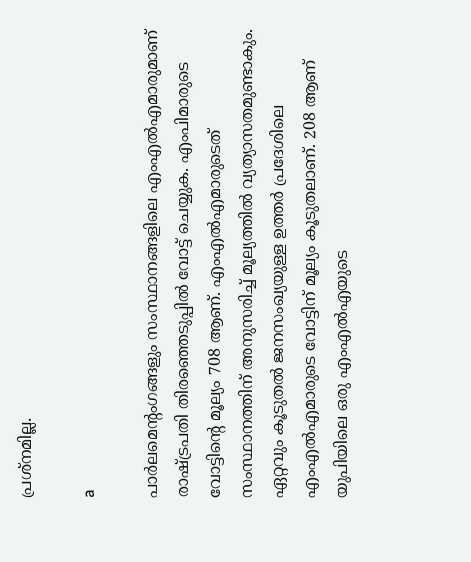പ്രശ്‌നമില്ല.

a

പാര്‍ലമെന്റംഗങ്ങളും സംസ്ഥാനങ്ങളിലെ എംഎല്‍എമാരുമാണ് രാഷ്ട്രപതി തിരഞ്ഞെടുപ്പില്‍ വോട്ട് ചെയ്യുക. എംപിമാരുടെ വോട്ടിന്റെ മൂല്യം 708 ആണ്. എംഎല്‍എമാരുടെത് സംസ്ഥാനത്തിന് അനുസരിച്ച് മൂല്യത്തില്‍ വ്യത്യാസതമുണ്ടാകും. ഏറ്റവും കൂടുതല്‍ ജനസംഖ്യയുള്ള ഉത്തര്‍ പ്രദേശിലെ എംഎല്‍എമാരുടെ വോട്ടിന് മൂല്യം കൂടുതലാണ്. 208 ആണ് യുപിയിലെ ഒരു എംഎല്‍എയുടെ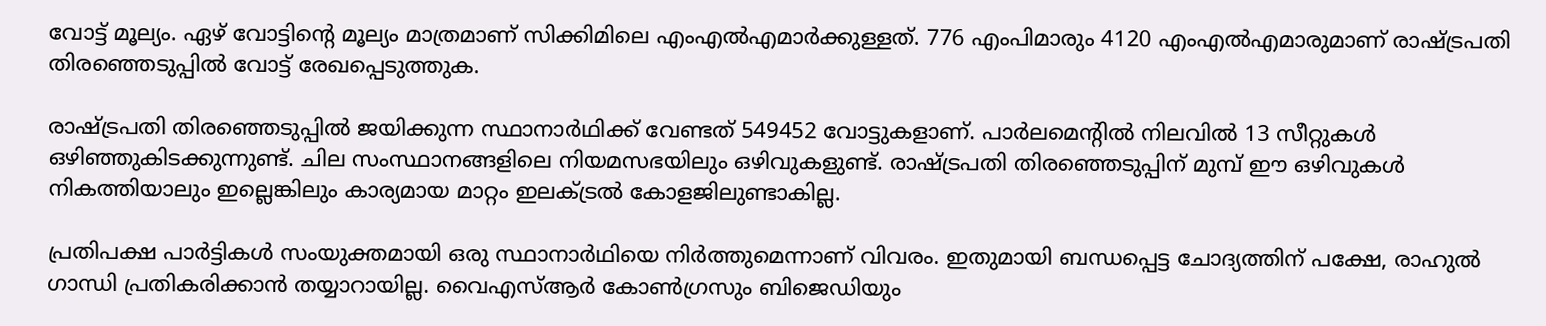വോട്ട് മൂല്യം. ഏഴ് വോട്ടിന്റെ മൂല്യം മാത്രമാണ് സിക്കിമിലെ എംഎല്‍എമാര്‍ക്കുള്ളത്. 776 എംപിമാരും 4120 എംഎല്‍എമാരുമാണ് രാഷ്ട്രപതി തിരഞ്ഞെടുപ്പില്‍ വോട്ട് രേഖപ്പെടുത്തുക.

രാഷ്ട്രപതി തിരഞ്ഞെടുപ്പില്‍ ജയിക്കുന്ന സ്ഥാനാര്‍ഥിക്ക് വേണ്ടത് 549452 വോട്ടുകളാണ്. പാര്‍ലമെന്റില്‍ നിലവില്‍ 13 സീറ്റുകള്‍ ഒഴിഞ്ഞുകിടക്കുന്നുണ്ട്. ചില സംസ്ഥാനങ്ങളിലെ നിയമസഭയിലും ഒഴിവുകളുണ്ട്. രാഷ്ട്രപതി തിരഞ്ഞെടുപ്പിന് മുമ്പ് ഈ ഒഴിവുകള്‍ നികത്തിയാലും ഇല്ലെങ്കിലും കാര്യമായ മാറ്റം ഇലക്ട്രല്‍ കോളജിലുണ്ടാകില്ല.

പ്രതിപക്ഷ പാര്‍ട്ടികള്‍ സംയുക്തമായി ഒരു സ്ഥാനാര്‍ഥിയെ നിര്‍ത്തുമെന്നാണ് വിവരം. ഇതുമായി ബന്ധപ്പെട്ട ചോദ്യത്തിന് പക്ഷേ, രാഹുല്‍ ഗാന്ധി പ്രതികരിക്കാന്‍ തയ്യാറായില്ല. വൈഎസ്ആര്‍ കോണ്‍ഗ്രസും ബിജെഡിയും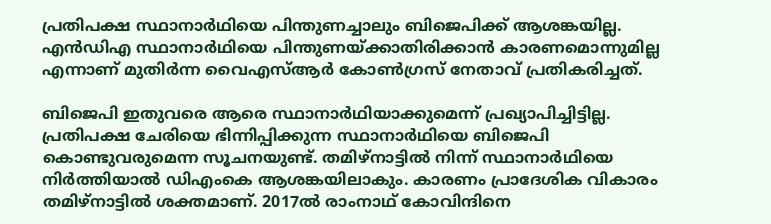പ്രതിപക്ഷ സ്ഥാനാര്‍ഥിയെ പിന്തുണച്ചാലും ബിജെപിക്ക് ആശങ്കയില്ല. എന്‍ഡിഎ സ്ഥാനാര്‍ഥിയെ പിന്തുണയ്ക്കാതിരിക്കാന്‍ കാരണമൊന്നുമില്ല എന്നാണ് മുതിര്‍ന്ന വൈഎസ്ആര്‍ കോണ്‍ഗ്രസ് നേതാവ് പ്രതികരിച്ചത്.

ബിജെപി ഇതുവരെ ആരെ സ്ഥാനാര്‍ഥിയാക്കുമെന്ന് പ്രഖ്യാപിച്ചിട്ടില്ല. പ്രതിപക്ഷ ചേരിയെ ഭിന്നിപ്പിക്കുന്ന സ്ഥാനാര്‍ഥിയെ ബിജെപി കൊണ്ടുവരുമെന്ന സൂചനയുണ്ട്. തമിഴ്‌നാട്ടില്‍ നിന്ന് സ്ഥാനാര്‍ഥിയെ നിര്‍ത്തിയാല്‍ ഡിഎംകെ ആശങ്കയിലാകും. കാരണം പ്രാദേശിക വികാരം തമിഴ്‌നാട്ടില്‍ ശക്തമാണ്. 2017ല്‍ രാംനാഥ് കോവിന്ദിനെ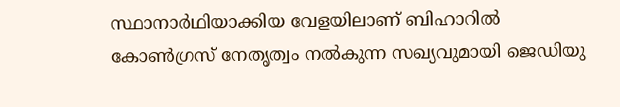സ്ഥാനാര്‍ഥിയാക്കിയ വേളയിലാണ് ബിഹാറില്‍ കോണ്‍ഗ്രസ് നേതൃത്വം നല്‍കുന്ന സഖ്യവുമായി ജെഡിയു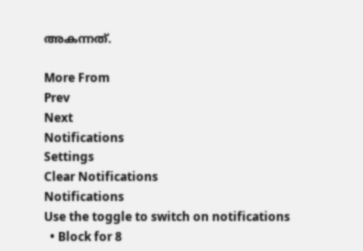അകന്നത്.

More From
Prev
Next
Notifications
Settings
Clear Notifications
Notifications
Use the toggle to switch on notifications
  • Block for 8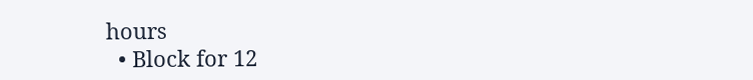hours
  • Block for 12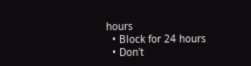hours
  • Block for 24 hours
  • Don't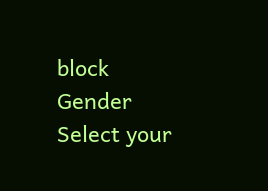block
Gender
Select your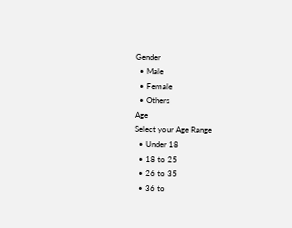Gender
  • Male
  • Female
  • Others
Age
Select your Age Range
  • Under 18
  • 18 to 25
  • 26 to 35
  • 36 to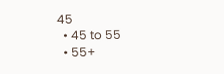45
  • 45 to 55
  • 55+